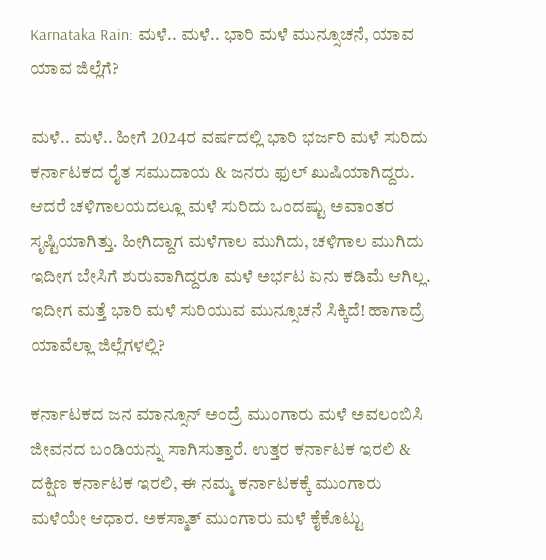Karnataka Rain: ಮಳೆ.. ಮಳೆ.. ಭಾರಿ ಮಳೆ ಮುನ್ಸೂಚನೆ, ಯಾವ ಯಾವ ಜಿಲ್ಲೆಗೆ?

ಮಳೆ.. ಮಳೆ.. ಹೀಗೆ 2024ರ ವರ್ಷದಲ್ಲಿ ಭಾರಿ ಭರ್ಜರಿ ಮಳೆ ಸುರಿದು ಕರ್ನಾಟಕದ ರೈತ ಸಮುದಾಯ & ಜನರು ಫುಲ್ ಖುಷಿಯಾಗಿದ್ದರು. ಆದರೆ ಚಳಿಗಾಲಯದಲ್ಲೂ ಮಳೆ ಸುರಿದು ಒಂದಷ್ಟು ಅವಾಂತರ ಸೃಷ್ಟಿಯಾಗಿತ್ತು. ಹೀಗಿದ್ದಾಗ ಮಳೆಗಾಲ ಮುಗಿದು, ಚಳಿಗಾಲ ಮುಗಿದು ಇದೀಗ ಬೇಸಿಗೆ ಶುರುವಾಗಿದ್ದರೂ ಮಳೆ ಅರ್ಭಟ ಏನು ಕಡಿಮೆ ಆಗಿಲ್ಲ. ಇದೀಗ ಮತ್ತೆ ಭಾರಿ ಮಳೆ ಸುರಿಯುವ ಮುನ್ಸೂಚನೆ ಸಿಕ್ಕಿದೆ! ಹಾಗಾದ್ರೆ ಯಾವೆಲ್ಲಾ ಜಿಲ್ಲೆಗಳಲ್ಲಿ?

ಕರ್ನಾಟಕದ ಜನ ಮಾನ್ಸೂನ್ ಅಂದ್ರೆ ಮುಂಗಾರು ಮಳೆ ಅವಲಂಬಿಸಿ ಜೀವನದ ಬಂಡಿಯನ್ನು ಸಾಗಿಸುತ್ತಾರೆ. ಉತ್ತರ ಕರ್ನಾಟಕ ಇರಲಿ & ದಕ್ಷಿಣ ಕರ್ನಾಟಕ ಇರಲಿ, ಈ ನಮ್ಮ ಕರ್ನಾಟಕಕ್ಕೆ ಮುಂಗಾರು ಮಳೆಯೇ ಆಧಾರ. ಅಕಸ್ಮಾತ್ ಮುಂಗಾರು ಮಳೆ ಕೈಕೊಟ್ಟು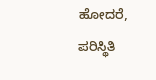ಹೋದರೆ, ಪರಿಸ್ಥಿತಿ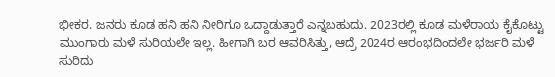ಭೀಕರ. ಜನರು ಕೂಡ ಹನಿ ಹನಿ ನೀರಿಗೂ ಒದ್ದಾಡುತ್ತಾರೆ ಎನ್ನಬಹುದು. 2023ರಲ್ಲಿ ಕೂಡ ಮಳೆರಾಯ ಕೈಕೊಟ್ಟು ಮುಂಗಾರು ಮಳೆ ಸುರಿಯಲೇ ಇಲ್ಲ. ಹೀಗಾಗಿ ಬರ ಆವರಿಸಿತ್ತು, ಆದ್ರೆ 2024ರ ಆರಂಭದಿಂದಲೇ ಭರ್ಜರಿ ಮಳೆ ಸುರಿದು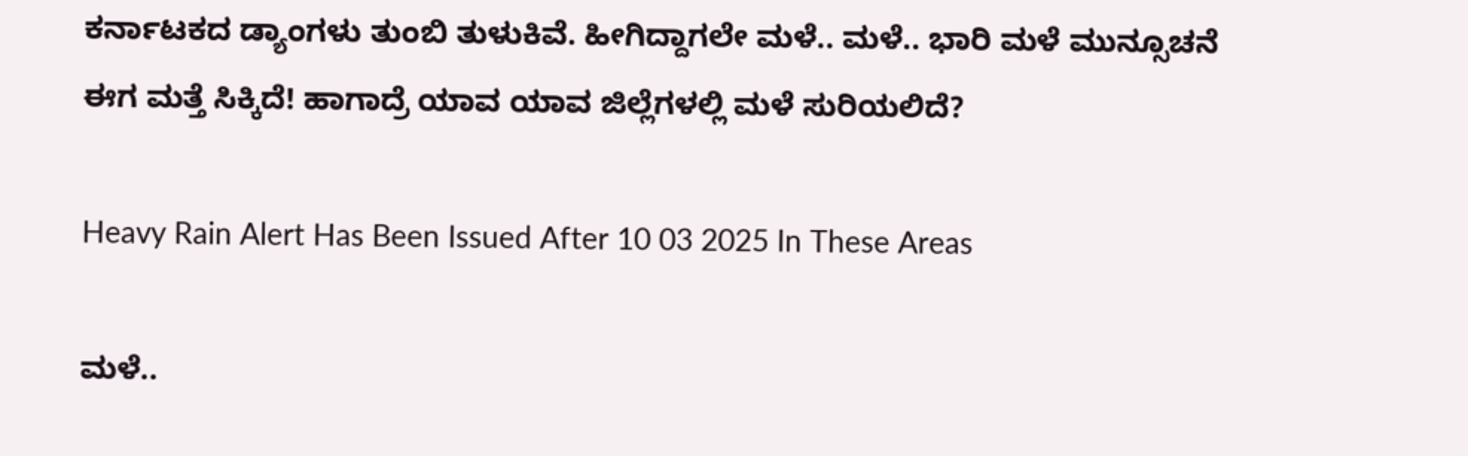ಕರ್ನಾಟಕದ ಡ್ಯಾಂಗಳು ತುಂಬಿ ತುಳುಕಿವೆ. ಹೀಗಿದ್ದಾಗಲೇ ಮಳೆ.. ಮಳೆ.. ಭಾರಿ ಮಳೆ ಮುನ್ಸೂಚನೆ ಈಗ ಮತ್ತೆ ಸಿಕ್ಕಿದೆ! ಹಾಗಾದ್ರೆ ಯಾವ ಯಾವ ಜಿಲ್ಲೆಗಳಲ್ಲಿ ಮಳೆ ಸುರಿಯಲಿದೆ?

Heavy Rain Alert Has Been Issued After 10 03 2025 In These Areas

ಮಳೆ..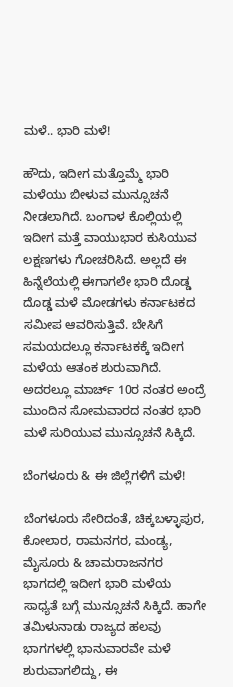ಮಳೆ.. ಭಾರಿ ಮಳೆ!

ಹೌದು, ಇದೀಗ ಮತ್ತೊಮ್ಮೆ ಭಾರಿ ಮಳೆಯು ಬೀಳುವ ಮುನ್ಸೂಚನೆ ನೀಡಲಾಗಿದೆ. ಬಂಗಾಳ ಕೊಲ್ಲಿಯಲ್ಲಿ ಇದೀಗ ಮತ್ತೆ ವಾಯುಭಾರ ಕುಸಿಯುವ ಲಕ್ಷಣಗಳು ಗೋಚರಿಸಿದೆ. ಅಲ್ಲದೆ ಈ ಹಿನ್ನೆಲೆಯಲ್ಲಿ ಈಗಾಗಲೇ ಭಾರಿ ದೊಡ್ಡ ದೊಡ್ಡ ಮಳೆ ಮೋಡಗಳು ಕರ್ನಾಟಕದ ಸಮೀಪ ಆವರಿಸುತ್ತಿವೆ. ಬೇಸಿಗೆ ಸಮಯದಲ್ಲೂ ಕರ್ನಾಟಕಕ್ಕೆ ಇದೀಗ ಮಳೆಯ ಆತಂಕ ಶುರುವಾಗಿದೆ. ಅದರಲ್ಲೂ ಮಾರ್ಚ್ 10ರ ನಂತರ ಅಂದ್ರೆ ಮುಂದಿನ ಸೋಮವಾರದ ನಂತರ ಭಾರಿ ಮಳೆ ಸುರಿಯುವ ಮುನ್ಸೂಚನೆ ಸಿಕ್ಕಿದೆ.

ಬೆಂಗಳೂರು & ಈ ಜಿಲ್ಲೆಗಳಿಗೆ ಮಳೆ!

ಬೆಂಗಳೂರು ಸೇರಿದಂತೆ, ಚಿಕ್ಕಬಳ್ಳಾಪುರ, ಕೋಲಾರ, ರಾಮನಗರ, ಮಂಡ್ಯ, ಮೈಸೂರು & ಚಾಮರಾಜನಗರ ಭಾಗದಲ್ಲಿ ಇದೀಗ ಭಾರಿ ಮಳೆಯ ಸಾಧ್ಯತೆ ಬಗ್ಗೆ ಮುನ್ಸೂಚನೆ ಸಿಕ್ಕಿದೆ. ಹಾಗೇ ತಮಿಳುನಾಡು ರಾಜ್ಯದ ಹಲವು ಭಾಗಗಳಲ್ಲಿ ಭಾನುವಾರವೇ ಮಳೆ ಶುರುವಾಗಲಿದ್ದು, ಈ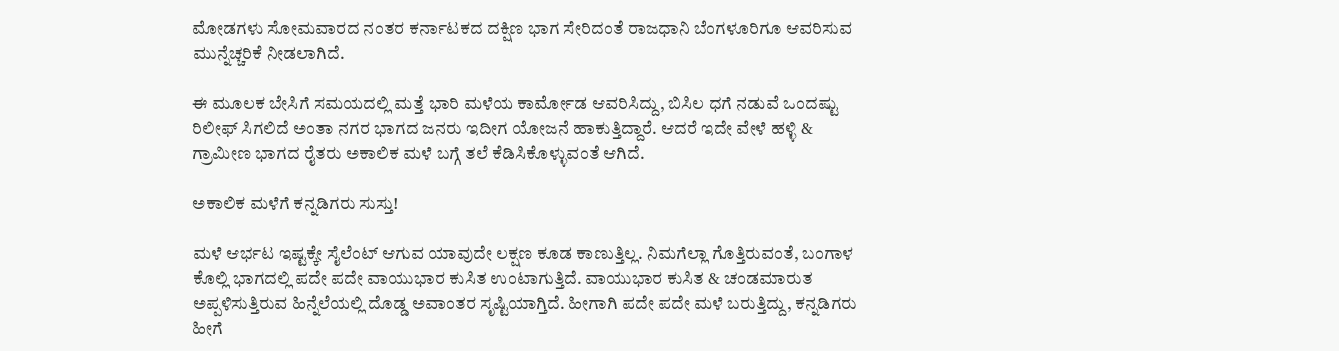ಮೋಡಗಳು ಸೋಮವಾರದ ನಂತರ ಕರ್ನಾಟಕದ ದಕ್ಷಿಣ ಭಾಗ ಸೇರಿದಂತೆ ರಾಜಧಾನಿ ಬೆಂಗಳೂರಿಗೂ ಆವರಿಸುವ ಮುನ್ನೆಚ್ಚರಿಕೆ ನೀಡಲಾಗಿದೆ.

ಈ ಮೂಲಕ ಬೇಸಿಗೆ ಸಮಯದಲ್ಲಿ ಮತ್ತೆ ಭಾರಿ ಮಳೆಯ ಕಾರ್ಮೋಡ ಆವರಿಸಿದ್ದು, ಬಿಸಿಲ ಧಗೆ ನಡುವೆ ಒಂದಷ್ಟು ರಿಲೀಫ್ ಸಿಗಲಿದೆ ಅಂತಾ ನಗರ ಭಾಗದ ಜನರು ಇದೀಗ ಯೋಜನೆ ಹಾಕುತ್ತಿದ್ದಾರೆ. ಆದರೆ ಇದೇ ವೇಳೆ ಹಳ್ಳಿ & ಗ್ರಾಮೀಣ ಭಾಗದ ರೈತರು ಅಕಾಲಿಕ ಮಳೆ ಬಗ್ಗೆ ತಲೆ ಕೆಡಿಸಿಕೊಳ್ಳುವಂತೆ ಆಗಿದೆ.

ಅಕಾಲಿಕ ಮಳೆಗೆ ಕನ್ನಡಿಗರು ಸುಸ್ತು!

ಮಳೆ ಆರ್ಭಟ ಇಷ್ಟಕ್ಕೇ ಸೈಲೆಂಟ್ ಆಗುವ ಯಾವುದೇ ಲಕ್ಷಣ ಕೂಡ ಕಾಣುತ್ತಿಲ್ಲ. ನಿಮಗೆಲ್ಲಾ ಗೊತ್ತಿರುವಂತೆ, ಬಂಗಾಳ ಕೊಲ್ಲಿ ಭಾಗದಲ್ಲಿ ಪದೇ ಪದೇ ವಾಯುಭಾರ ಕುಸಿತ ಉಂಟಾಗುತ್ತಿದೆ. ವಾಯುಭಾರ ಕುಸಿತ & ಚಂಡಮಾರುತ ಅಪ್ಪಳಿಸುತ್ತಿರುವ ಹಿನ್ನೆಲೆಯಲ್ಲಿ ದೊಡ್ಡ ಅವಾಂತರ ಸೃಷ್ಟಿಯಾಗ್ತಿದೆ. ಹೀಗಾಗಿ ಪದೇ ಪದೇ ಮಳೆ ಬರುತ್ತಿದ್ದು, ಕನ್ನಡಿಗರು ಹೀಗೆ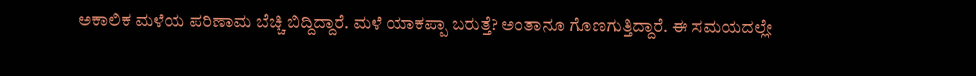ಅಕಾಲಿಕ ಮಳೆಯ ಪರಿಣಾಮ ಬೆಚ್ಚಿ ಬಿದ್ದಿದ್ದಾರೆ. ಮಳೆ ಯಾಕಪ್ಪಾ ಬರುತ್ತೆ? ಅಂತಾನೂ ಗೊಣಗುತ್ತಿದ್ದಾರೆ. ಈ ಸಮಯದಲ್ಲೇ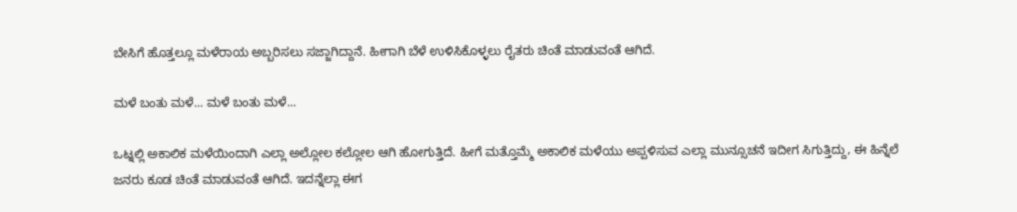ಬೇಸಿಗೆ ಹೊತ್ತಲ್ಲೂ ಮಳೆರಾಯ ಅಬ್ಬರಿಸಲು ಸಜ್ಜಾಗಿದ್ದಾನೆ. ಹೀಗಾಗಿ ಬೆಳೆ ಉಳಿಸಿಕೊಳ್ಳಲು ರೈತರು ಚಿಂತೆ ಮಾಡುವಂತೆ ಆಗಿದೆ.

ಮಳೆ ಬಂತು ಮಳೆ... ಮಳೆ ಬಂತು ಮಳೆ...

ಒಟ್ನಲ್ಲಿ ಅಕಾಲಿಕ ಮಳೆಯಿಂದಾಗಿ ಎಲ್ಲಾ ಅಲ್ಲೋಲ ಕಲ್ಲೋಲ ಆಗಿ ಹೋಗುತ್ತಿದೆ. ಹೀಗೆ ಮತ್ತೊಮ್ಮೆ ಅಕಾಲಿಕ ಮಳೆಯು ಅಪ್ಪಳಿಸುವ ಎಲ್ಲಾ ಮುನ್ಸೂಚನೆ ಇದೀಗ ಸಿಗುತ್ತಿದ್ದು, ಈ ಹಿನ್ನೆಲೆ ಜನರು ಕೂಡ ಚಿಂತೆ ಮಾಡುವಂತೆ ಆಗಿದೆ. ಇದನ್ನೆಲ್ಲಾ ಈಗ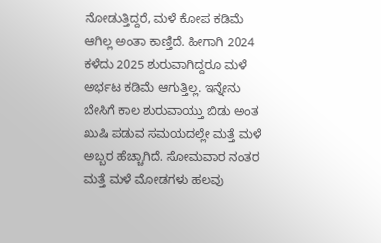ನೋಡುತ್ತಿದ್ದರೆ, ಮಳೆ ಕೋಪ ಕಡಿಮೆ ಆಗಿಲ್ಲ ಅಂತಾ ಕಾಣ್ತಿದೆ. ಹೀಗಾಗಿ 2024 ಕಳೆದು 2025 ಶುರುವಾಗಿದ್ದರೂ ಮಳೆ ಅರ್ಭಟ ಕಡಿಮೆ ಆಗುತ್ತಿಲ್ಲ. ಇನ್ನೇನು ಬೇಸಿಗೆ ಕಾಲ ಶುರುವಾಯ್ತು ಬಿಡು ಅಂತ ಖುಷಿ ಪಡುವ ಸಮಯದಲ್ಲೇ ಮತ್ತೆ ಮಳೆ ಅಬ್ಬರ ಹೆಚ್ಚಾಗಿದೆ. ಸೋಮವಾರ ನಂತರ ಮತ್ತೆ ಮಳೆ ಮೋಡಗಳು ಹಲವು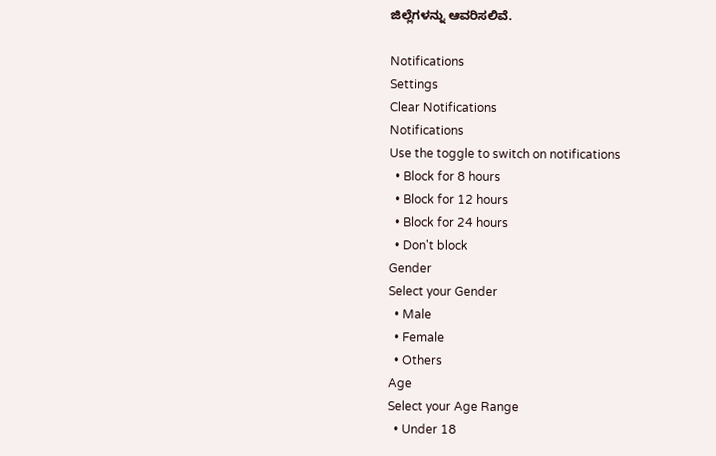ಜಿಲ್ಲೆಗಳನ್ನು ಆವರಿಸಲಿವೆ.

Notifications
Settings
Clear Notifications
Notifications
Use the toggle to switch on notifications
  • Block for 8 hours
  • Block for 12 hours
  • Block for 24 hours
  • Don't block
Gender
Select your Gender
  • Male
  • Female
  • Others
Age
Select your Age Range
  • Under 18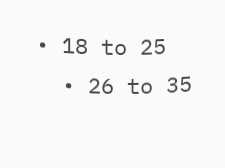• 18 to 25
  • 26 to 35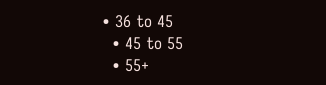• 36 to 45
  • 45 to 55
  • 55+